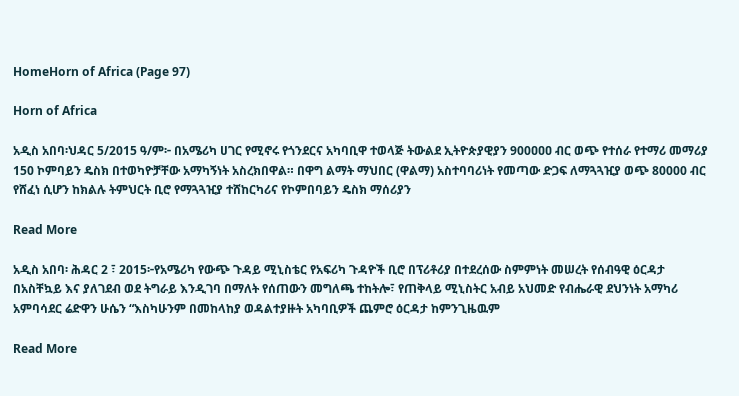HomeHorn of Africa (Page 97)

Horn of Africa

አዲስ አበባ፡ህዳር 5/2015 ዓ/ም፦ በአሜሪካ ሀገር የሚኖሩ የጎንደርና አካባቢዋ ተወላጅ ትውልደ ኢትዮጵያዊያን 900ዐዐዐ ብር ወጭ የተሰራ የተማሪ መማሪያ 150 ኮምባይን ዴስክ በተወካዮቻቸው አማካኝነት አስረክበዋል። በዋግ ልማት ማህበር (ዋልማ) አስተባባሪነት የመጣው ድጋፍ ለማጓጓዢያ ወጭ 80000 ብር የሸፈነ ሲሆን ከክልሉ ትምህርት ቢሮ የማጓጓዢያ ተሸከርካሪና የኮምበባይን ዴስክ ማሰሪያን

Read More

አዲስ አበባ፡ ሕዳር 2 ፣ 2015፦የአሜሪካ የውጭ ጉዳይ ሚኒስቴር የአፍሪካ ጉዳዮች ቢሮ በፕሪቶሪያ በተደረሰው ስምምነት መሠረት የሰብዓዊ ዕርዳታ በአስቸኳይ እና ያለገደብ ወደ ትግራይ እንዲገባ በማለት የሰጠውን መግለጫ ተከትሎ፣ የጠቅላይ ሚኒስትር አብይ አህመድ የብሔራዊ ደህንነት አማካሪ አምባሳደር ሬድዋን ሁሴን “እስካሁንም በመከላከያ ወዳልተያዙት አካባቢዎች ጨምሮ ዕርዳታ ከምንጊዜዉም

Read More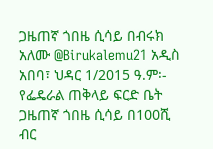ጋዜጠኛ ጎበዜ ሲሳይ በብሩክ አለሙ @Birukalemu21 አዲስ አበባ፣ ህዳር 1/2015 ዓ.ም፡- የፌዴራል ጠቅላይ ፍርድ ቤት ጋዜጠኛ ጎበዜ ሲሳይ በ100ሺ ብር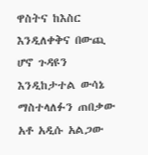ዋስትና ከእስር እንዲለቀቅና በውጪ ሆኖ ጉዳዩን እንዲከታተል ውሳኔ ማስተላለፉን ጠበቃው አቶ አዲሱ አልጋው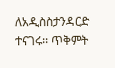ለአዲስስታንዳርድ ተናገሩ፡፡ ጥቅምት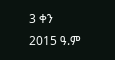3 ቀን 2015 ዓ.ም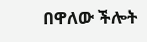በዋለው ችሎት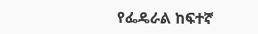የፌዴራል ከፍተኛ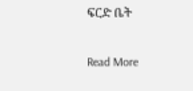ፍርድ ቤት

Read More